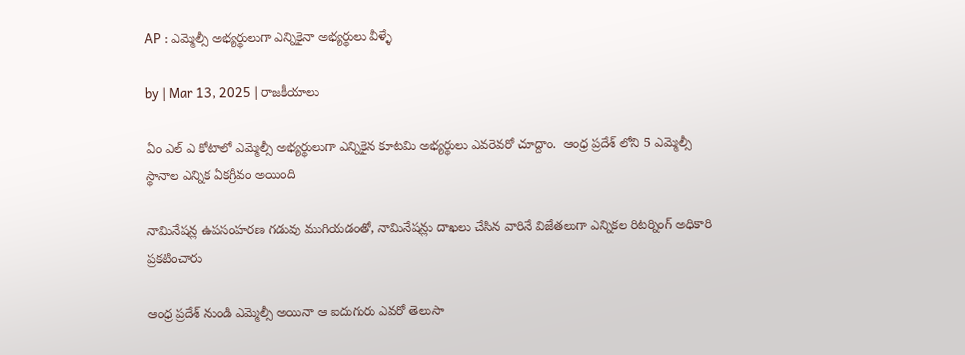AP : ఎమ్మెల్సీ అభ్యర్థులుగా ఎన్నికైనా అభ్యర్థులు వీళ్ళే

by | Mar 13, 2025 | రాజకీయాలు

ఏం ఎల్ ఎ కోటాలో ఎమ్మెల్సీ అభ్యర్థులుగా ఎన్నికైన కూటమి అభ్యర్థులు ఎవరెవరో చూద్దాం.  ఆంధ్ర ప్రదేశ్ లోని 5 ఎమ్మెల్సీ స్థానాల ఎన్నిక ఏకగ్రీవం అయింది

నామినేషన్ల ఉపసంహరణ గడువు ముగియడంతో, నామినేషన్లు దాఖలు చేసిన వారినే విజేతలుగా ఎన్నికల రిటర్నింగ్ అధికారి ప్రకటించారు

ఆంధ్ర ప్రదేశ్ నుండి ఎమ్మెల్సీ అయినా ఆ ఐదుగురు ఎవరో తెలుసా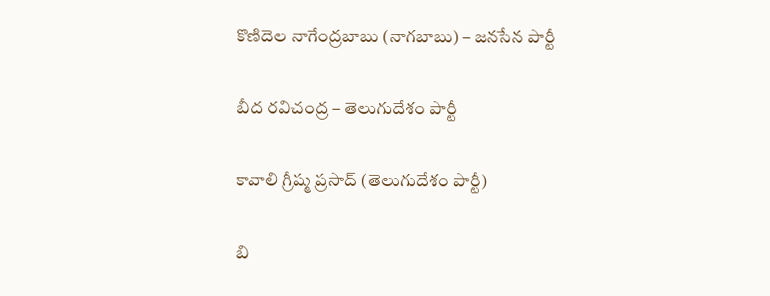కొణిదెల నాగేంద్రబాబు (నాగబాబు) – జనసేన పార్టీ

బీద రవిచంద్ర – తెలుగుదేశం పార్టీ

కావాలి గ్రీష్మ ప్రసాద్ (తెలుగుదేశం పార్టీ)

బి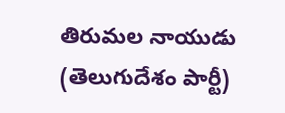తిరుమల నాయుడు (తెలుగుదేశం పార్టీ)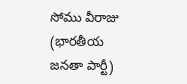సోము వీరాజు (భారతీయ జనతా పార్టీ)